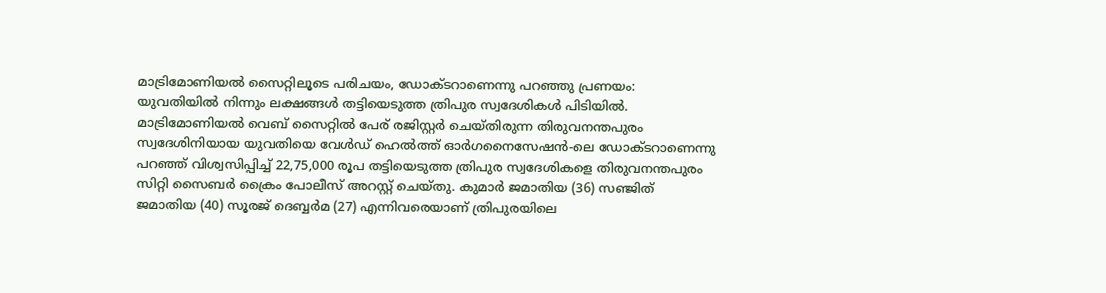മാട്രിമോണിയൽ സൈറ്റിലൂടെ പരിചയം, ഡോക്ടറാണെന്നു പറഞ്ഞു പ്രണയം: യുവതിയിൽ നിന്നും ലക്ഷങ്ങൾ തട്ടിയെടുത്ത ത്രിപുര സ്വദേശികൾ പിടിയിൽ.
മാട്രിമോണിയൽ വെബ് സൈറ്റിൽ പേര് രജിസ്റ്റർ ചെയ്തിരുന്ന തിരുവനന്തപുരം സ്വദേശിനിയായ യുവതിയെ വേൾഡ് ഹെൽത്ത് ഓർഗനൈസേഷൻ-ലെ ഡോക്ടറാണെന്നു പറഞ്ഞ് വിശ്വസിപ്പിച്ച് 22,75,000 രൂപ തട്ടിയെടുത്ത ത്രിപുര സ്വദേശികളെ തിരുവനന്തപുരം സിറ്റി സൈബർ ക്രൈം പോലീസ് അറസ്റ്റ് ചെയ്തു. കുമാർ ജമാതിയ (36) സഞ്ജിത് ജമാതിയ (40) സൂരജ് ദെബ്ബർമ (27) എന്നിവരെയാണ് ത്രിപുരയിലെ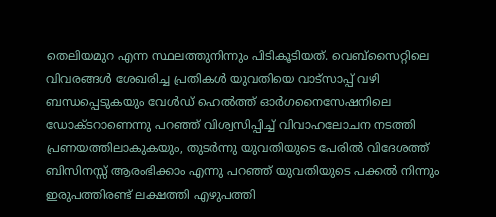തെലിയമുറ എന്ന സ്ഥലത്തുനിന്നും പിടികൂടിയത്. വെബ്സൈറ്റിലെ വിവരങ്ങൾ ശേഖരിച്ച പ്രതികൾ യുവതിയെ വാട്സാപ്പ് വഴി ബന്ധപ്പെടുകയും വേൾഡ് ഹെൽത്ത് ഓർഗനൈസേഷനിലെ ഡോക്ടറാണെന്നു പറഞ്ഞ് വിശ്വസിപ്പിച്ച് വിവാഹലോചന നടത്തി പ്രണയത്തിലാകുകയും, തുടർന്നു യുവതിയുടെ പേരിൽ വിദേശത്ത് ബിസിനസ്സ് ആരംഭിക്കാം എന്നു പറഞ്ഞ് യുവതിയുടെ പക്കൽ നിന്നും ഇരുപത്തിരണ്ട് ലക്ഷത്തി എഴുപത്തി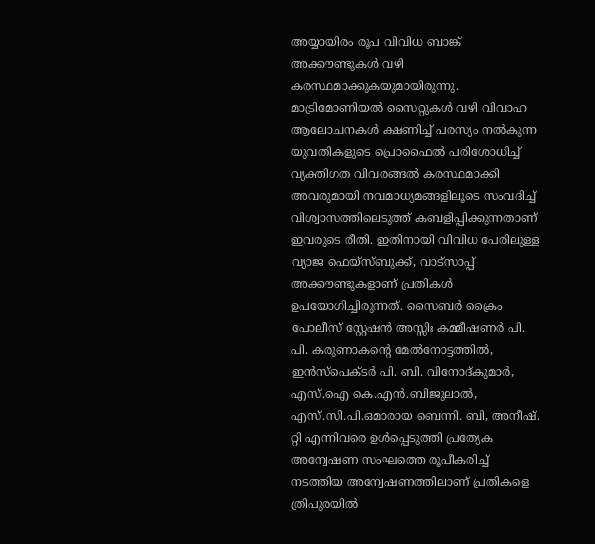അയ്യായിരം രൂപ വിവിധ ബാങ്ക് അക്കൗണ്ടുകൾ വഴി കരസ്ഥമാക്കുകയുമായിരുന്നു. മാട്രിമോണിയൽ സൈറ്റുകൾ വഴി വിവാഹ ആലോചനകൾ ക്ഷണിച്ച് പരസ്യം നൽകുന്ന യുവതികളുടെ പ്രൊഫൈൽ പരിശോധിച്ച് വ്യക്തിഗത വിവരങ്ങൽ കരസ്ഥമാക്കി അവരുമായി നവമാധ്യമങ്ങളിലൂടെ സംവദിച്ച് വിശ്വാസത്തിലെടുത്ത് കബളിപ്പിക്കുന്നതാണ് ഇവരുടെ രീതി. ഇതിനായി വിവിധ പേരിലുള്ള വ്യാജ ഫെയ്സ്ബുക്ക്, വാട്സാപ്പ് അക്കൗണ്ടുകളാണ് പ്രതികൾ ഉപയോഗിച്ചിരുന്നത്. സൈബർ ക്രൈം പോലീസ് സ്റ്റേഷൻ അസ്സിഃ കമ്മീഷണർ പി. പി. കരുണാകന്റെ മേൽനോട്ടത്തിൽ, ഇൻസ്പെക്ടർ പി. ബി. വിനോദ്കുമാർ, എസ്.ഐ കെ.എൻ.ബിജുലാൽ, എസ്.സി.പി.ഒമാരായ ബെന്നി. ബി, അനീഷ്. റ്റി എന്നിവരെ ഉൾപ്പെടുത്തി പ്രത്യേക അന്വേഷണ സംഘത്തെ രൂപീകരിച്ച് നടത്തിയ അന്വേഷണത്തിലാണ് പ്രതികളെ ത്രിപുരയിൽ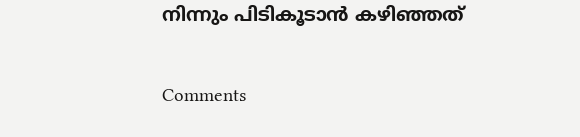നിന്നും പിടികൂടാൻ കഴിഞ്ഞത്

Comments